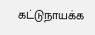கட்டுநாயக்க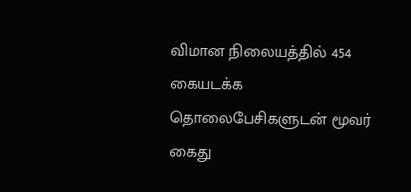விமான நிலையத்தில் 454 கையடக்க தொலைபேசிகளுடன் மூவர் கைது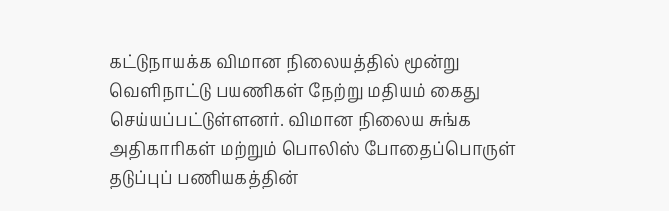கட்டுநாயக்க விமான நிலையத்தில் மூன்று வெளிநாட்டு பயணிகள் நேற்று மதியம் கைது செய்யப்பட்டுள்ளனர். விமான நிலைய சுங்க அதிகாரிகள் மற்றும் பொலிஸ் போதைப்பொருள் தடுப்புப் பணியகத்தின்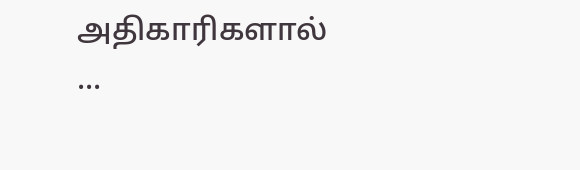அதிகாரிகளால் ...